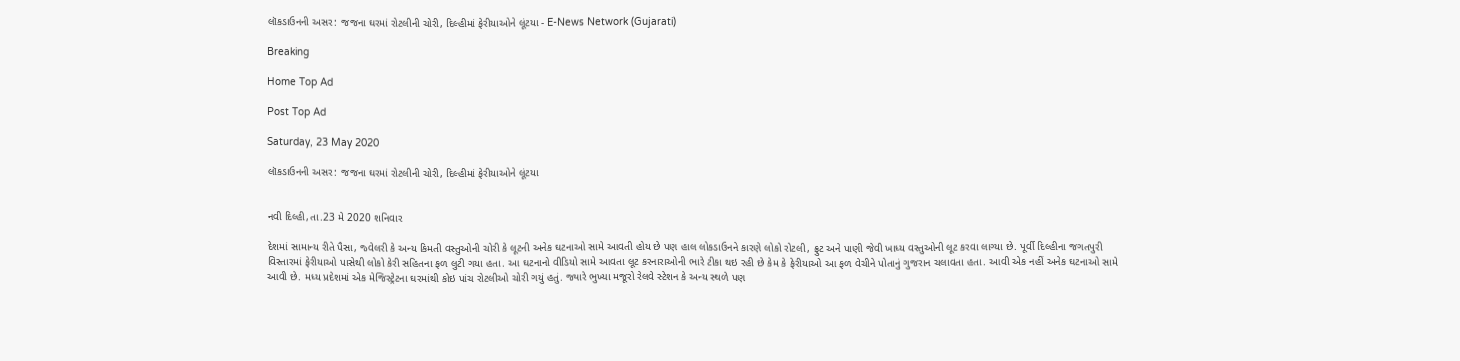લૉકડાઉનની અસર: જજના ઘરમાં રોટલીની ચોરી, દિલ્હીમાં ફેરીયાઓને લૂંટયા - E-News Network (Gujarati)

Breaking

Home Top Ad

Post Top Ad

Saturday, 23 May 2020

લૉકડાઉનની અસર: જજના ઘરમાં રોટલીની ચોરી, દિલ્હીમાં ફેરીયાઓને લૂંટયા


નવી દિલ્હી,તા.23 મે 2020 શનિવાર

દેશમાં સામાન્ય રીતે પૈસા, જ્વેલરી કે અન્ય કિમતી વસ્તુઓની ચોરી કે લૂટની અનેક ઘટનાઓ સામે આવતી હોય છે પણ હાલ લોકડાઉનને કારણે લોકો રોટલી, ફ્રુટ અને પાણી જેવી ખાધ્ય વસ્તુઓની લૂટ કરવા લાગ્યા છે. પૂર્વી દિલ્હીના જગતપુરી વિસ્તારમાં ફેરીયાઓ પાસેથી લોકો કેરી સહિતના ફળ લુટી ગયા હતા. આ ઘટનાનો વીડિયો સામે આવતા લૂટ કરનારાઓની ભારે ટીકા થઇ રહી છે કેમ કે ફેરીયાઓ આ ફળ વેચીને પોતાનું ગુજરાન ચલાવતા હતા. આવી એક નહીં અનેક ઘટનાઓ સામે આવી છે. મધ્ય પ્રદેશમાં એક મેજિસ્ટ્રેટના ઘરમાંથી કોઇ પાંચ રોટલીઓ ચોરી ગયું હતું. જ્યારે ભુખ્યા મજૂરો રેલવે સ્ટેશન કે અન્ય સ્થળે પણ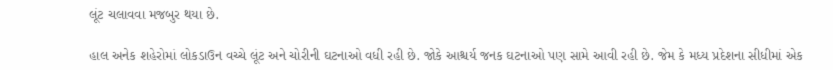લૂંટ ચલાવવા મજબુર થયા છે.

હાલ અનેક શહેરોમાં લોકડાઉન વચ્ચે લૂંટ અને ચોરીની ઘટનાઓ વધી રહી છે. જોકે આશ્ચર્ય જનક ઘટનાઓ પણ સામે આવી રહી છે. જેમ કે મધ્ય પ્રદેશના સીધીમાં એક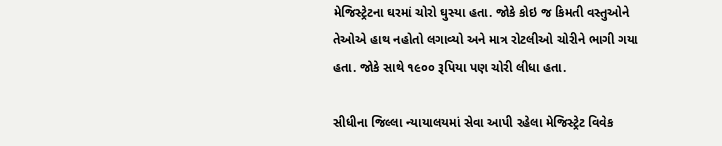મેજિસ્ટ્રેટના ઘરમાં ચોરો ઘુસ્યા હતા. જોકે કોઇ જ કિમતી વસ્તુઓને તેઓએ હાથ નહોતો લગાવ્યો અને માત્ર રોટલીઓ ચોરીને ભાગી ગયા હતા. જોકે સાથે ૧૯૦૦ રૂપિયા પણ ચોરી લીધા હતા.

સીધીના જિલ્લા ન્યાયાલયમાં સેવા આપી રહેલા મેજિસ્ટ્રેટ વિવેક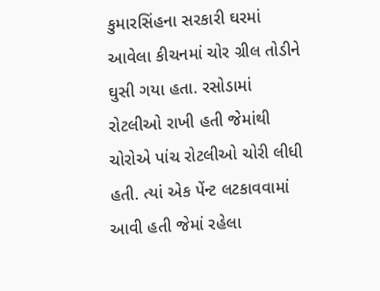કુમારસિંહના સરકારી ઘરમાં આવેલા કીચનમાં ચોર ગ્રીલ તોડીને ઘુસી ગયા હતા. રસોડામાં રોટલીઓ રાખી હતી જેમાંથી ચોરોએ પાંચ રોટલીઓ ચોરી લીધી હતી. ત્યાં એક પેંન્ટ લટકાવવામાં આવી હતી જેમાં રહેલા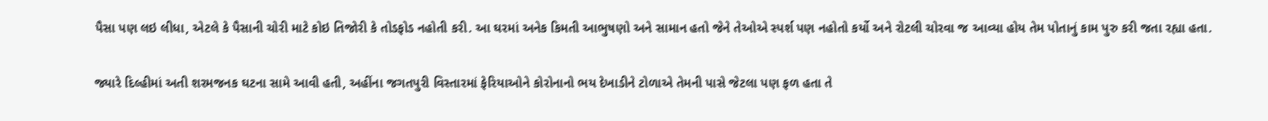પૈસા પણ લઇ લીધા, એટલે કે પૈસાની ચોરી માટે કોઇ તિજોરી કે તોડફોડ નહોતી કરી. આ ઘરમાં અનેક કિમતી આભુષણો અને સામાન હતો જેને તેઓએ સ્પર્શ પણ નહોતો કર્યો અને રોટલી ચોરવા જ આવ્યા હોય તેમ પોતાનું કામ પુરુ કરી જતા રહ્યા હતા.

જ્યારે દિલ્હીમાં અતી શરમજનક ઘટના સામે આવી હતી, અહીંના જગતપુરી વિસ્તારમાં ફેરિયાઓને કોરોનાનો ભય દેખાડીને ટોળાએ તેમની પાસે જેટલા પણ ફળ હતા તે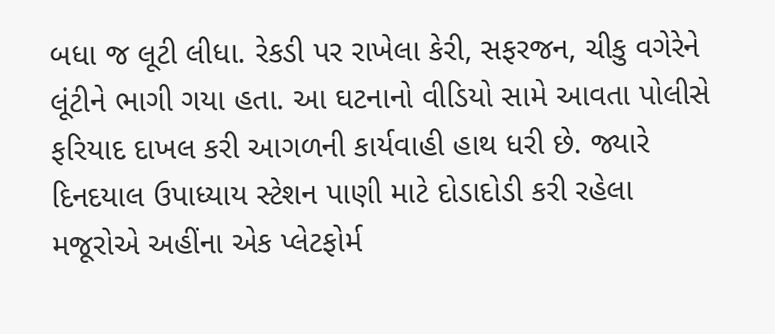બધા જ લૂટી લીધા. રેકડી પર રાખેલા કેરી, સફરજન, ચીકુ વગેરેને લૂંટીને ભાગી ગયા હતા. આ ઘટનાનો વીડિયો સામે આવતા પોલીસે ફરિયાદ દાખલ કરી આગળની કાર્યવાહી હાથ ધરી છે. જ્યારે દિનદયાલ ઉપાધ્યાય સ્ટેશન પાણી માટે દોડાદોડી કરી રહેલા મજૂરોએ અહીંના એક પ્લેટફોર્મ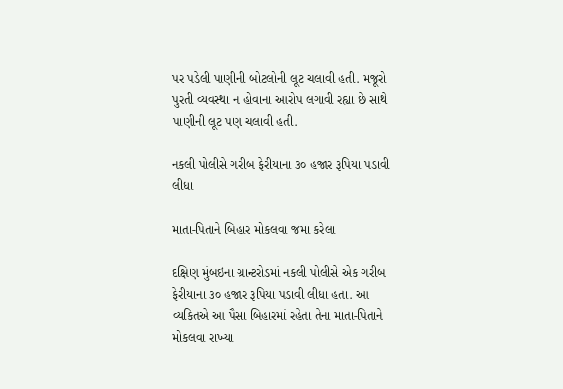પર પડેલી પાણીની બોટલોની લૂટ ચલાવી હતી. મજૂરો પુરતી વ્યવસ્થા ન હોવાના આરોપ લગાવી રહ્યા છે સાથે પાણીની લૂટ પણ ચલાવી હતી.

નકલી પોલીસે ગરીબ ફેરીયાના ૩૦ હજાર રૂપિયા પડાવી લીધા

માતા-પિતાને બિહાર મોકલવા જમા કરેલા

દક્ષિણ મુંબઇના ગ્રાન્ટરોડમાં નકલી પોલીસે એક ગરીબ ફેરીયાના ૩૦ હજાર રૂપિયા પડાવી લીધા હતા. આ વ્યકિતએ આ પૈસા બિહારમાં રહેતા તેના માતા-પિતાને મોકલવા રાખ્યા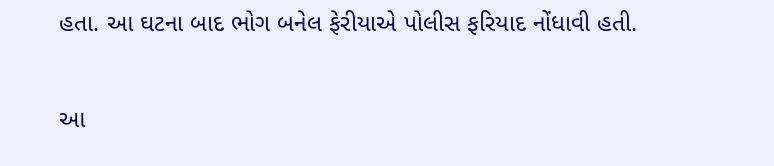હતા. આ ઘટના બાદ ભોગ બનેલ ફેરીયાએ પોલીસ ફરિયાદ નોંધાવી હતી.

આ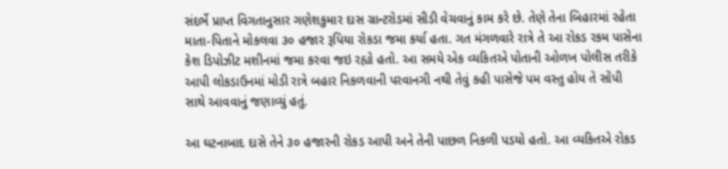સંદર્ભે પ્રાપ્ત વિગતાનુસાર ગણેશકુમાર દાસ ગ્રાન્ટરોડમાં સીડી વેચવાનું કામ કરે છે. તેણે તેના બિહારમાં રહેતા માતા-પિતાને મોકલવા ૩૦ હજાર રૂપિયા રોકડા જમા કર્યા હતા. ગત મંગળવારે રાત્રે તે આ રોકડ રકમ પાસેના કેશ ડિપોઝીટ મશીનમાં જમા કરવા જઇ રહ્યો હતો. આ સમયે એક વ્યકિતએ પોતાની ઓળખ પોલીસ તરીકે આપી લોકડાઉનમાં મોડી રાત્રે બહાર નિકળવાની પરવાનગી નથી તેવું કહી પાસેજે પમ વસ્તુ હોય તે સોંપી સાથે આવવાનું જણાવ્યું હતું.

આ ઘટનાબાદ દાસે તેને ૩૦ હજારની રોકડ આપી અને તેની પાછળ નિકળી પડયો હતો. આ વ્યકિતએ રોકડ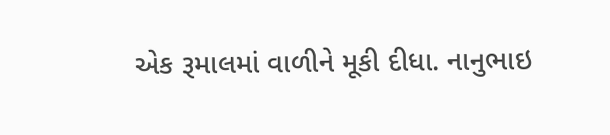એક રૂમાલમાં વાળીને મૂકી દીધા. નાનુભાઇ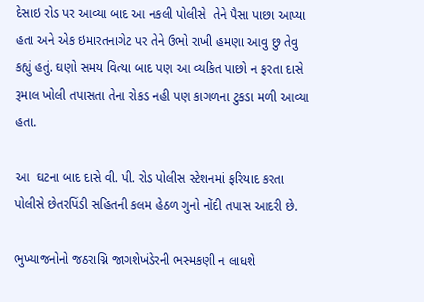દેસાઇ રોડ પર આવ્યા બાદ આ નકલી પોલીસે  તેને પૈસા પાછા આપ્યા હતા અને એક ઇમારતનાગેટ પર તેને ઉભો રાખી હમણા આવુ છુ તેવુ કહ્યું હતું. ઘણો સમય વિત્યા બાદ પણ આ વ્યકિત પાછો ન ફરતા દાસે રૂમાલ ખોલી તપાસતા તેના રોકડ નહી પણ કાગળના ટુકડા મળી આવ્યા હતા.

આ  ઘટના બાદ દાસે વી. પી. રોડ પોલીસ સ્ટેશનમાં ફરિયાદ કરતા પોલીસે છેતરપિંડી સહિતની કલમ હેઠળ ગુનો નોંદી તપાસ આદરી છે.

ભુખ્યાજનોનો જઠરાગ્નિ જાગશેખંડેરની ભસ્મકણી ન લાધશે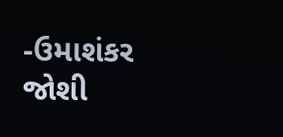-ઉમાશંકર જોશી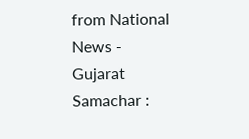from National News - Gujarat Samachar :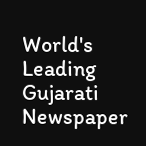World's Leading Gujarati Newspaper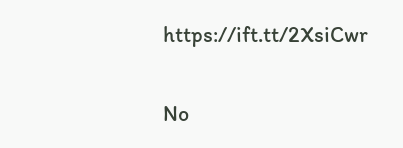https://ift.tt/2XsiCwr

No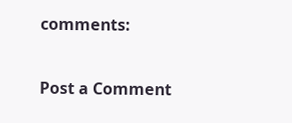comments:

Post a Comment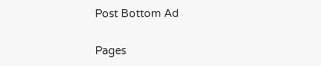Post Bottom Ad

Pages